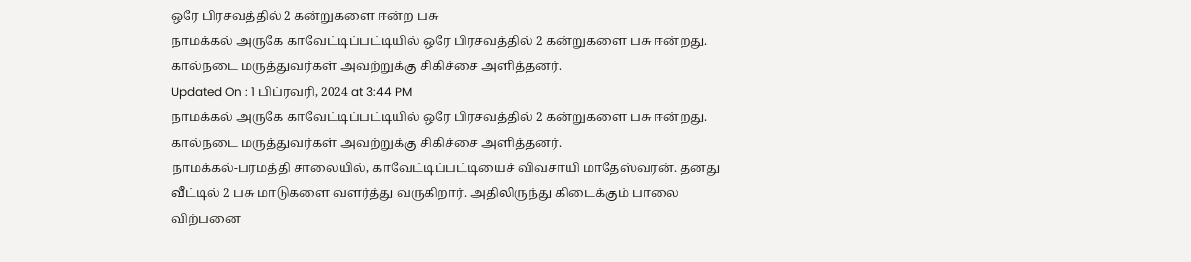ஒரே பிரசவத்தில் 2 கன்றுகளை ஈன்ற பசு
நாமக்கல் அருகே காவேட்டிப்பட்டியில் ஒரே பிரசவத்தில் 2 கன்றுகளை பசு ஈன்றது. கால்நடை மருத்துவர்கள் அவற்றுக்கு சிகிச்சை அளித்தனர்.
Updated On : 1 பிப்ரவரி, 2024 at 3:44 PM
நாமக்கல் அருகே காவேட்டிப்பட்டியில் ஒரே பிரசவத்தில் 2 கன்றுகளை பசு ஈன்றது. கால்நடை மருத்துவர்கள் அவற்றுக்கு சிகிச்சை அளித்தனர்.
நாமக்கல்-பரமத்தி சாலையில், காவேட்டிப்பட்டியைச் விவசாயி மாதேஸ்வரன். தனது வீட்டில் 2 பசு மாடுகளை வளர்த்து வருகிறார். அதிலிருந்து கிடைக்கும் பாலை விற்பனை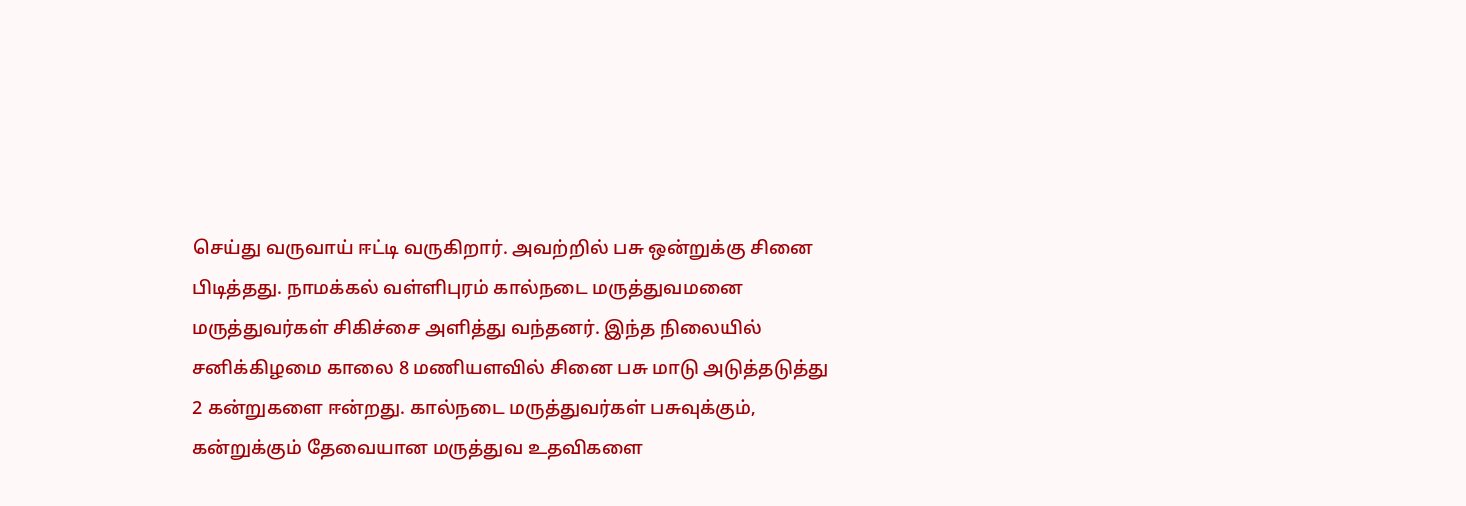செய்து வருவாய் ஈட்டி வருகிறார். அவற்றில் பசு ஒன்றுக்கு சினை பிடித்தது. நாமக்கல் வள்ளிபுரம் கால்நடை மருத்துவமனை மருத்துவர்கள் சிகிச்சை அளித்து வந்தனர். இந்த நிலையில் சனிக்கிழமை காலை 8 மணியளவில் சினை பசு மாடு அடுத்தடுத்து 2 கன்றுகளை ஈன்றது. கால்நடை மருத்துவர்கள் பசுவுக்கும், கன்றுக்கும் தேவையான மருத்துவ உதவிகளை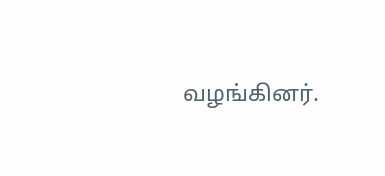வழங்கினர்.